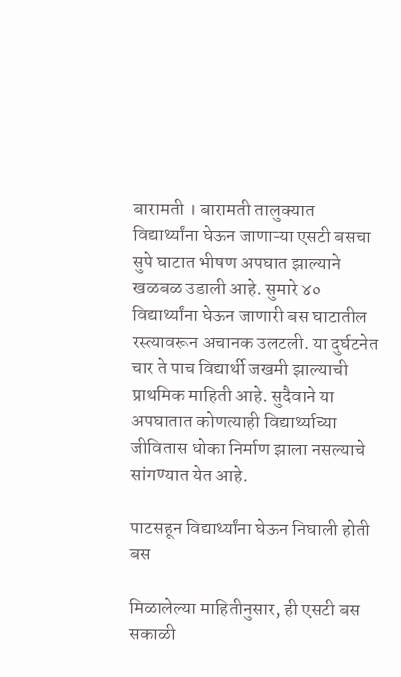बारामती । बारामती तालुक्यात विद्यार्थ्यांना घेऊन जाणाऱ्या एसटी बसचा सुपे घाटात भीषण अपघात झाल्याने खळबळ उडाली आहे. सुमारे ४० विद्यार्थ्यांना घेऊन जाणारी बस घाटातील रस्त्यावरून अचानक उलटली. या दुर्घटनेत चार ते पाच विद्यार्थी जखमी झाल्याची प्राथमिक माहिती आहे. सुदैवाने या अपघातात कोणत्याही विद्यार्थ्याच्या जीवितास धोका निर्माण झाला नसल्याचे सांगण्यात येत आहे.

पाटसहून विद्यार्थ्यांना घेऊन निघाली होती बस

मिळालेल्या माहितीनुसार, ही एसटी बस सकाळी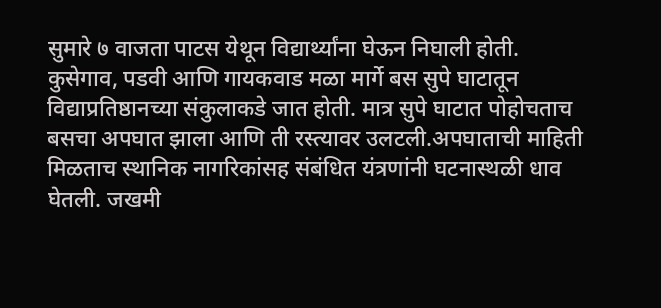सुमारे ७ वाजता पाटस येथून विद्यार्थ्यांना घेऊन निघाली होती. कुसेगाव, पडवी आणि गायकवाड मळा मार्गे बस सुपे घाटातून विद्याप्रतिष्ठानच्या संकुलाकडे जात होती. मात्र सुपे घाटात पोहोचताच बसचा अपघात झाला आणि ती रस्त्यावर उलटली.अपघाताची माहिती मिळताच स्थानिक नागरिकांसह संबंधित यंत्रणांनी घटनास्थळी धाव घेतली. जखमी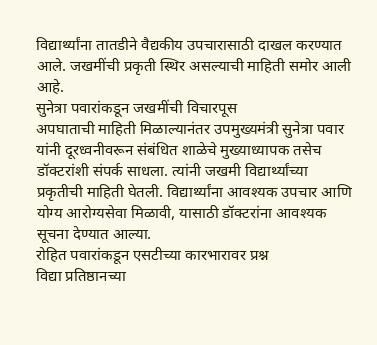विद्यार्थ्यांना तातडीने वैद्यकीय उपचारासाठी दाखल करण्यात आले. जखमींची प्रकृती स्थिर असल्याची माहिती समोर आली आहे.
सुनेत्रा पवारांकडून जखमींची विचारपूस
अपघाताची माहिती मिळाल्यानंतर उपमुख्यमंत्री सुनेत्रा पवार यांनी दूरध्वनीवरून संबंधित शाळेचे मुख्याध्यापक तसेच डॉक्टरांशी संपर्क साधला. त्यांनी जखमी विद्यार्थ्यांच्या प्रकृतीची माहिती घेतली. विद्यार्थ्यांना आवश्यक उपचार आणि योग्य आरोग्यसेवा मिळावी, यासाठी डॉक्टरांना आवश्यक सूचना देण्यात आल्या.
रोहित पवारांकडून एसटीच्या कारभारावर प्रश्न
विद्या प्रतिष्ठानच्या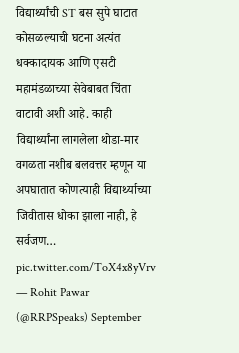विद्यार्थ्यांची ST बस सुपे घाटात कोसळल्याची घटना अत्यंत धक्कादायक आणि एसटी महामंडळाच्या सेवेबाबत चिंता वाटावी अशी आहे. काही विद्यार्थ्यांना लागलेला थोडा-मार वगळता नशीब बलवत्तर म्हणून या अपघातात कोणत्याही विद्यार्थ्याच्या जिवीतास धोका झाला नाही, हे सर्वजण… pic.twitter.com/ToX4x8yVrv
— Rohit Pawar (@RRPSpeaks) September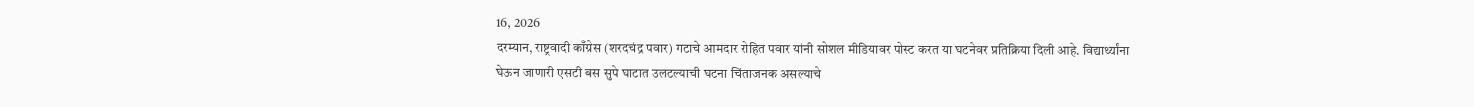16, 2026
दरम्यान, राष्ट्रवादी काँग्रेस (शरदचंद्र पवार) गटाचे आमदार रोहित पवार यांनी सोशल मीडियावर पोस्ट करत या घटनेवर प्रतिक्रिया दिली आहे. विद्यार्थ्यांना घेऊन जाणारी एसटी बस सुपे घाटात उलटल्याची घटना चिंताजनक असल्याचे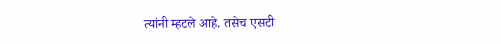त्यांनी म्हटले आहे. तसेच एसटी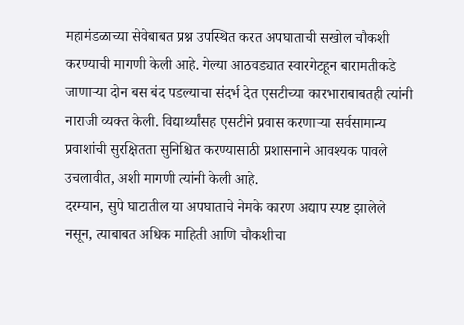महामंडळाच्या सेवेबाबत प्रश्न उपस्थित करत अपघाताची सखोल चौकशी करण्याची मागणी केली आहे. गेल्या आठवड्यात स्वारगेटहून बारामतीकडे जाणाऱ्या दोन बस बंद पडल्याचा संदर्भ देत एसटीच्या कारभाराबाबतही त्यांनी नाराजी व्यक्त केली. विद्यार्थ्यांसह एसटीने प्रवास करणाऱ्या सर्वसामान्य प्रवाशांची सुरक्षितता सुनिश्चित करण्यासाठी प्रशासनाने आवश्यक पावले उचलावीत, अशी मागणी त्यांनी केली आहे.
दरम्यान, सुपे घाटातील या अपघाताचे नेमके कारण अद्याप स्पष्ट झालेले नसून, त्याबाबत अधिक माहिती आणि चौकशीचा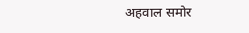अहवाल समोर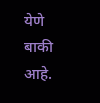येणे बाकी आहे.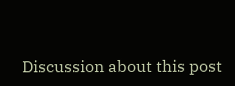Discussion about this post